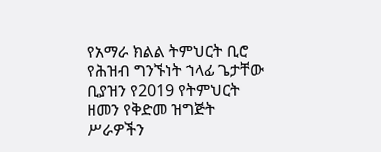የአማራ ክልል ትምህርት ቢሮ የሕዝብ ግንኙነት ኀላፊ ጌታቸው ቢያዝን የ2019 የትምህርት ዘመን የቅድመ ዝግጅት ሥራዎችን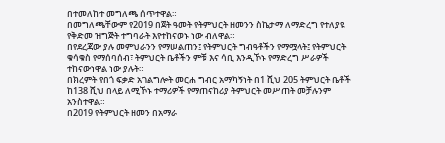በተመለከተ መግለጫ ሰጥተዋል።
በመግለጫቸውም የ2019 በጀት ዓመት የትምህርት ዘመንን ስኬታማ ለማድረግ የተለያዩ የቅድመ ዝግጅት ተግባራት እየተከናወኑ ነው ብለዋል።
በየደረጃው ያሉ መምህራንን የማሠልጠን፤ የትምህርት ግብዓቶችን የማሟላት፤ የትምህርት ቁሳቁስ የማሰባሰብ፣ ትምህርት ቤቶችን ምቹ እና ሳቢ እንዲኾኑ የማድረግ ሥራዎች ተከናውነዋል ነው ያሉት።
በክረምት የበጎ ፍቃድ አገልግሎት መርሐ ግብር አማካኝነት በ1 ሺህ 205 ትምህርት ቤቶች ከ138 ሺህ በላይ ለሚኾኑ ተማሪዎች የማጠናከሪያ ትምህርት መሥጠት መቻሉንም አንስተዋል።
በ2019 የትምህርት ዘመን በአማራ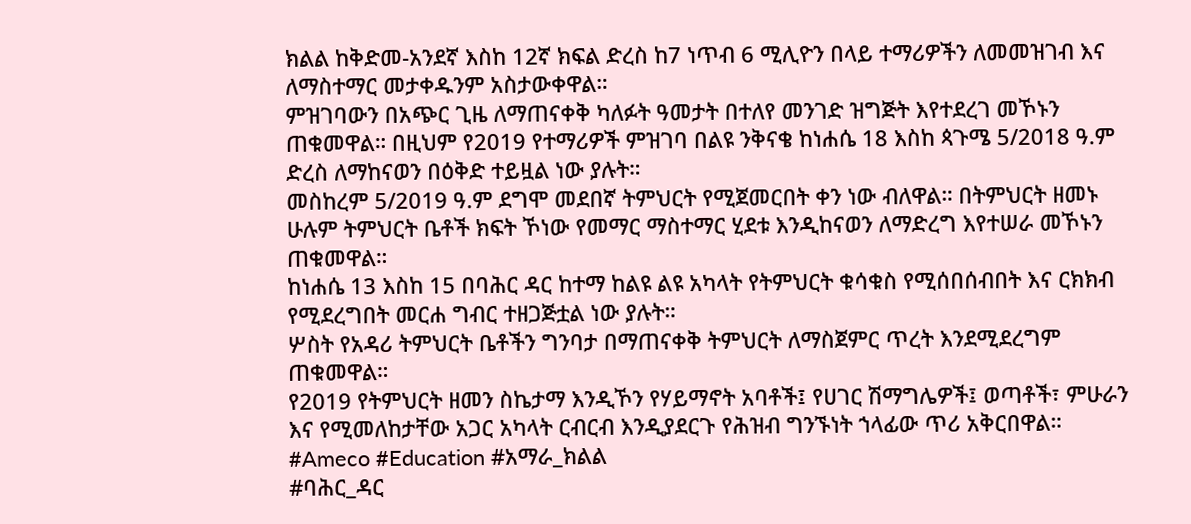ክልል ከቅድመ-አንደኛ እስከ 12ኛ ክፍል ድረስ ከ7 ነጥብ 6 ሚሊዮን በላይ ተማሪዎችን ለመመዝገብ እና ለማስተማር መታቀዱንም አስታውቀዋል።
ምዝገባውን በአጭር ጊዜ ለማጠናቀቅ ካለፉት ዓመታት በተለየ መንገድ ዝግጅት እየተደረገ መኾኑን ጠቁመዋል። በዚህም የ2019 የተማሪዎች ምዝገባ በልዩ ንቅናቄ ከነሐሴ 18 እስከ ጳጉሜ 5/2018 ዓ.ም ድረስ ለማከናወን በዕቅድ ተይዟል ነው ያሉት።
መስከረም 5/2019 ዓ.ም ደግሞ መደበኛ ትምህርት የሚጀመርበት ቀን ነው ብለዋል። በትምህርት ዘመኑ ሁሉም ትምህርት ቤቶች ክፍት ኾነው የመማር ማስተማር ሂደቱ እንዲከናወን ለማድረግ እየተሠራ መኾኑን ጠቁመዋል።
ከነሐሴ 13 እስከ 15 በባሕር ዳር ከተማ ከልዩ ልዩ አካላት የትምህርት ቁሳቁስ የሚሰበሰብበት እና ርክክብ የሚደረግበት መርሐ ግብር ተዘጋጅቷል ነው ያሉት።
ሦስት የአዳሪ ትምህርት ቤቶችን ግንባታ በማጠናቀቅ ትምህርት ለማስጀምር ጥረት እንደሚደረግም ጠቁመዋል።
የ2019 የትምህርት ዘመን ስኬታማ እንዲኾን የሃይማኖት አባቶች፤ የሀገር ሽማግሌዎች፤ ወጣቶች፣ ምሁራን እና የሚመለከታቸው አጋር አካላት ርብርብ እንዲያደርጉ የሕዝብ ግንኙነት ኀላፊው ጥሪ አቅርበዋል።
#Ameco #Education #አማራ_ክልል
#ባሕር_ዳር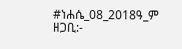#ነሐሴ_08_2018ዓ_ም
ዘጋቢ:-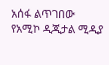አሰፋ ልጥገበው
የአሚኮ ዲጂታል ሚዲያ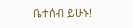ቤተሰብ ይሁኑ!